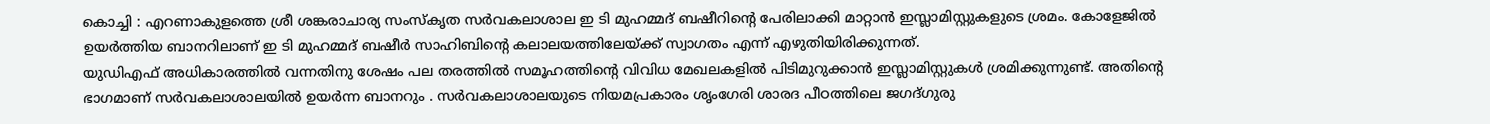കൊച്ചി : എറണാകുളത്തെ ശ്രീ ശങ്കരാചാര്യ സംസ്കൃത സർവകലാശാല ഇ ടി മുഹമ്മദ് ബഷീറിന്റെ പേരിലാക്കി മാറ്റാൻ ഇസ്ലാമിസ്റ്റുകളുടെ ശ്രമം. കോളേജിൽ ഉയർത്തിയ ബാനറിലാണ് ഇ ടി മുഹമ്മദ് ബഷീർ സാഹിബിന്റെ കലാലയത്തിലേയ്ക്ക് സ്വാഗതം എന്ന് എഴുതിയിരിക്കുന്നത്.
യുഡിഎഫ് അധികാരത്തിൽ വന്നതിനു ശേഷം പല തരത്തിൽ സമൂഹത്തിന്റെ വിവിധ മേഖലകളിൽ പിടിമുറുക്കാൻ ഇസ്ലാമിസ്റ്റുകൾ ശ്രമിക്കുന്നുണ്ട്. അതിന്റെ ഭാഗമാണ് സർവകലാശാലയിൽ ഉയർന്ന ബാനറും . സർവകലാശാലയുടെ നിയമപ്രകാരം ശൃംഗേരി ശാരദ പീഠത്തിലെ ജഗദ്ഗുരു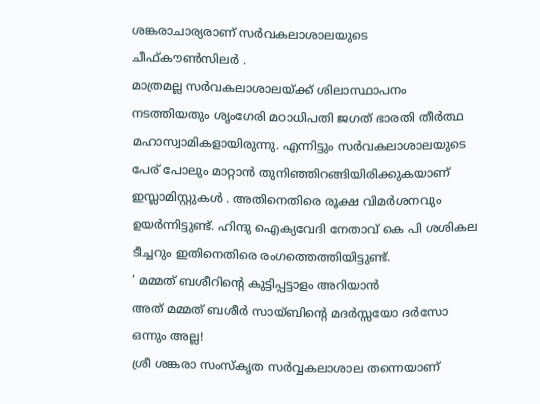ശങ്കരാചാര്യരാണ് സർവകലാശാലയുടെ ചീഫ്കൗൺസിലർ .
മാത്രമല്ല സർവകലാശാലയ്ക്ക് ശിലാസ്ഥാപനം നടത്തിയതും ശൃംഗേരി മഠാധിപതി ജഗത് ഭാരതി തീർത്ഥ മഹാസ്വാമികളായിരുന്നു. എന്നിട്ടും സർവകലാശാലയുടെ പേര് പോലും മാറ്റാൻ തുനിഞ്ഞിറങ്ങിയിരിക്കുകയാണ് ഇസ്ലാമിസ്റ്റുകൾ . അതിനെതിരെ രൂക്ഷ വിമർശനവും ഉയർന്നിട്ടുണ്ട്. ഹിന്ദു ഐക്യവേദി നേതാവ് കെ പി ശശികല ടീച്ചറും ഇതിനെതിരെ രംഗത്തെത്തിയിട്ടുണ്ട്.
‘ മമ്മത് ബശീറിന്റെ കുട്ടിപ്പട്ടാളം അറിയാൻ
അത് മമ്മത് ബശീർ സായ്ബിന്റെ മദർസ്സയോ ദർസോ ഒന്നും അല്ല!
ശ്രീ ശങ്കരാ സംസ്കൃത സർവ്വകലാശാല തന്നെയാണ്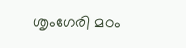ശൃംഗേരി മഠം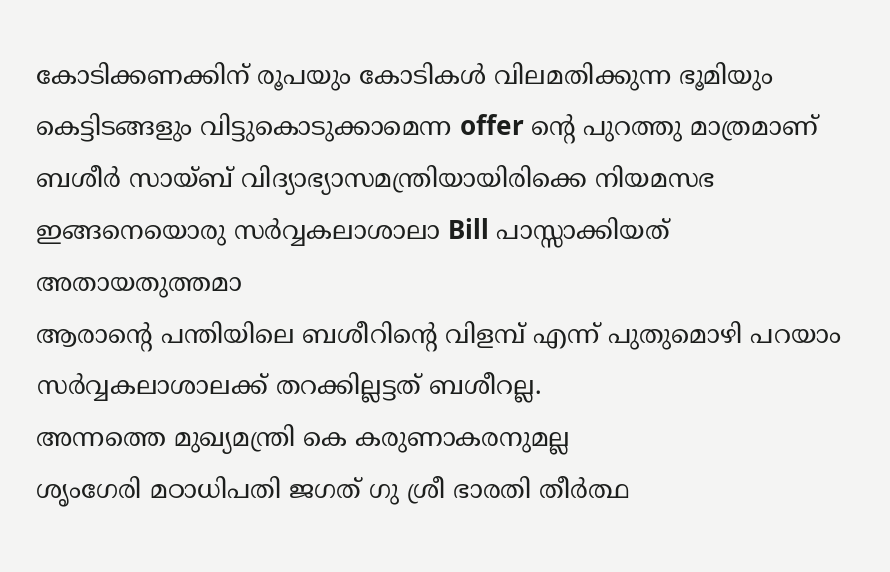കോടിക്കണക്കിന് രൂപയും കോടികൾ വിലമതിക്കുന്ന ഭൂമിയും കെട്ടിടങ്ങളും വിട്ടുകൊടുക്കാമെന്ന offer ന്റെ പുറത്തു മാത്രമാണ് ബശീർ സായ്ബ് വിദ്യാഭ്യാസമന്ത്രിയായിരിക്കെ നിയമസഭ ഇങ്ങനെയൊരു സർവ്വകലാശാലാ Bill പാസ്സാക്കിയത്
അതായതുത്തമാ
ആരാന്റെ പന്തിയിലെ ബശീറിന്റെ വിളമ്പ് എന്ന് പുതുമൊഴി പറയാം
സർവ്വകലാശാലക്ക് തറക്കില്ലട്ടത് ബശീറല്ല.
അന്നത്തെ മുഖ്യമന്ത്രി കെ കരുണാകരനുമല്ല
ശൃംഗേരി മഠാധിപതി ജഗത് ഗു ശ്രീ ഭാരതി തീർത്ഥ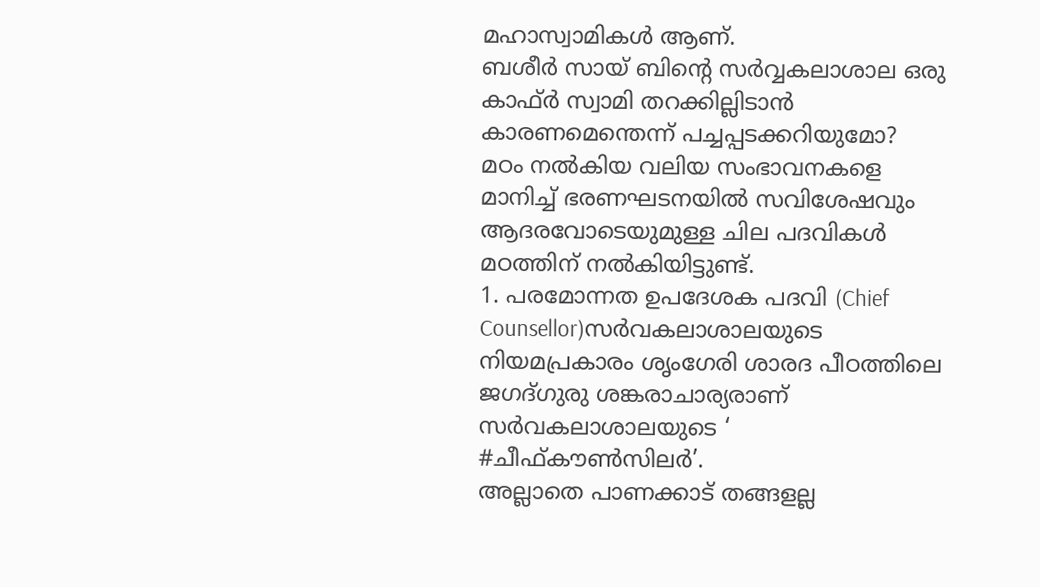മഹാസ്വാമികൾ ആണ്.
ബശീർ സായ് ബിന്റെ സർവ്വകലാശാല ഒരു കാഫ്ർ സ്വാമി തറക്കില്ലിടാൻ കാരണമെന്തെന്ന് പച്ചപ്പടക്കറിയുമോ?
മഠം നൽകിയ വലിയ സംഭാവനകളെ മാനിച്ച് ഭരണഘടനയിൽ സവിശേഷവും ആദരവോടെയുമുള്ള ചില പദവികൾ മഠത്തിന് നൽകിയിട്ടുണ്ട്.
1. പരമോന്നത ഉപദേശക പദവി (Chief Counsellor)സർവകലാശാലയുടെ നിയമപ്രകാരം ശൃംഗേരി ശാരദ പീഠത്തിലെ ജഗദ്ഗുരു ശങ്കരാചാര്യരാണ് സർവകലാശാലയുടെ ‘
#ചീഫ്കൗൺസിലർ’.
അല്ലാതെ പാണക്കാട് തങ്ങളല്ല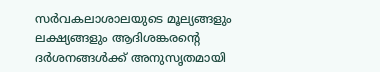സർവകലാശാലയുടെ മൂല്യങ്ങളും ലക്ഷ്യങ്ങളും ആദിശങ്കരന്റെ ദർശനങ്ങൾക്ക് അനുസൃതമായി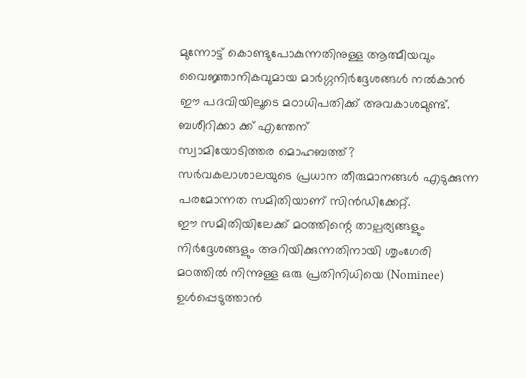മുന്നോട്ട് കൊണ്ടുപോകുന്നതിനുള്ള ആത്മീയവും വൈജ്ഞാനികവുമായ മാർഗ്ഗനിർദ്ദേശങ്ങൾ നൽകാൻ ഈ പദവിയിലൂടെ മഠാധിപതിക്ക് അവകാശമുണ്ട്.
ബശീറിക്കാ ക്ക് എന്തേന്
സ്വാമിയോടിത്തര മൊഹബത്ത്?
സർവകലാശാലയുടെ പ്രധാന തീരുമാനങ്ങൾ എടുക്കുന്ന പരമോന്നത സമിതിയാണ് സിൻഡിക്കേറ്റ്.
ഈ സമിതിയിലേക്ക് മഠത്തിന്റെ താല്പര്യങ്ങളും നിർദ്ദേശങ്ങളും അറിയിക്കുന്നതിനായി ശൃംഗേരി മഠത്തിൽ നിന്നുള്ള ഒരു പ്രതിനിധിയെ (Nominee) ഉൾപ്പെടുത്താൻ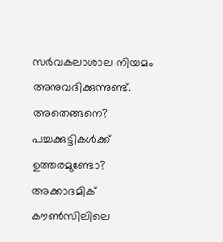സർവകലാശാല നിയമം അനുവദിക്കുന്നുണ്ട്.
അതെങ്ങനെ?
പച്ചക്കുട്ടികൾക്ക് ഉത്തരമുണ്ടോ?
അക്കാദമിക് കൗൺസിലിലെ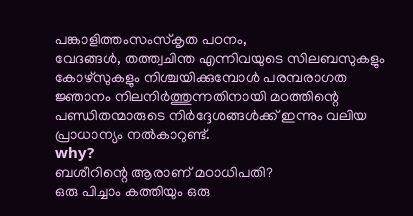പങ്കാളിത്തംസംസ്കൃത പഠനം,
വേദങ്ങൾ, തത്ത്വചിന്ത എന്നിവയുടെ സിലബസുകളും കോഴ്സുകളും നിശ്ചയിക്കുമ്പോൾ പരമ്പരാഗത ജ്ഞാനം നിലനിർത്തുന്നതിനായി മഠത്തിന്റെ പണ്ഡിതന്മാരുടെ നിർദ്ദേശങ്ങൾക്ക് ഇന്നും വലിയ പ്രാധാന്യം നൽകാറുണ്ട്.
why?
ബശീറിന്റെ ആരാണ് മഠാധിപതി?
ഒരു പിച്ചാം കത്തിയും ഒരു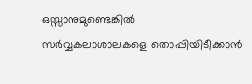ഒസ്സാനുമുണ്ടെങ്കിൽ
സർവ്വകലാശാലകളെ തൊപ്പിയിടീക്കാൻ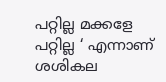പറ്റില്ല മക്കളേ പറ്റില്ല ‘ എന്നാണ് ശശികല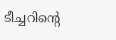ടീച്ചറിന്റെ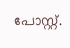പോസ്റ്റ്.